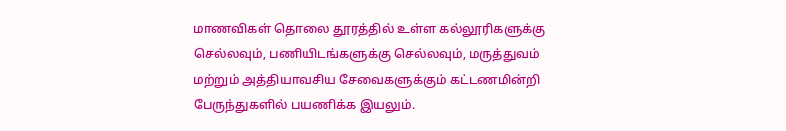மாணவிகள் தொலை தூரத்தில் உள்ள கல்லூரிகளுக்கு செல்லவும், பணியிடங்களுக்கு செல்லவும், மருத்துவம் மற்றும் அத்தியாவசிய சேவைகளுக்கும் கட்டணமின்றி பேருந்துகளில் பயணிக்க இயலும்.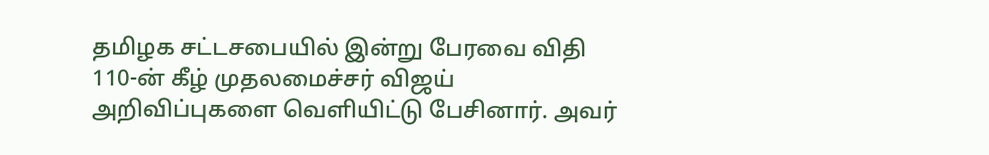தமிழக சட்டசபையில் இன்று பேரவை விதி 110-ன் கீழ் முதலமைச்சர் விஜய் அறிவிப்புகளை வெளியிட்டு பேசினார். அவர்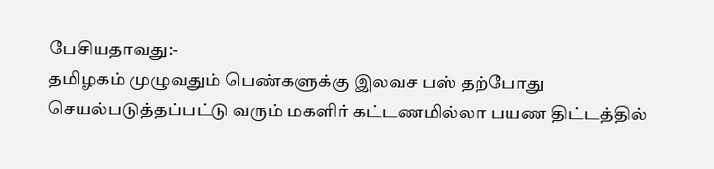பேசியதாவது:-
தமிழகம் முழுவதும் பெண்களுக்கு இலவச பஸ் தற்போது செயல்படுத்தப்பட்டு வரும் மகளிர் கட்டணமில்லா பயண திட்டத்தில்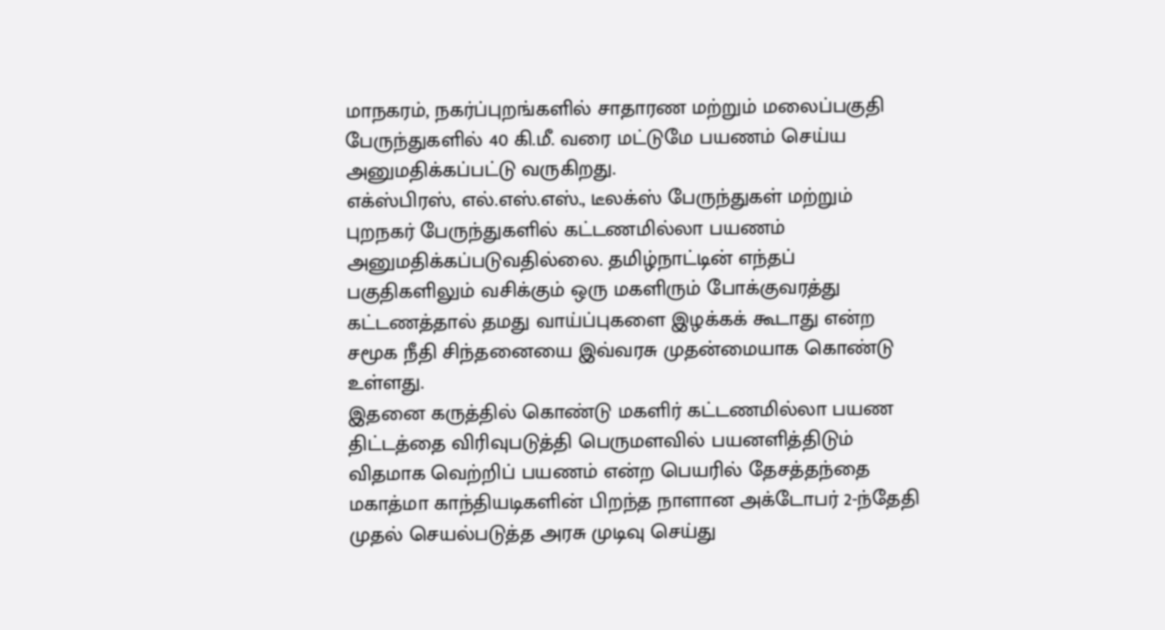மாநகரம், நகர்ப்புறங்களில் சாதாரண மற்றும் மலைப்பகுதி பேருந்துகளில் 40 கி.மீ. வரை மட்டுமே பயணம் செய்ய அனுமதிக்கப்பட்டு வருகிறது.
எக்ஸ்பிரஸ், எல்.எஸ்.எஸ்., டீலக்ஸ் பேருந்துகள் மற்றும் புறநகர் பேருந்துகளில் கட்டணமில்லா பயணம் அனுமதிக்கப்படுவதில்லை. தமிழ்நாட்டின் எந்தப் பகுதிகளிலும் வசிக்கும் ஒரு மகளிரும் போக்குவரத்து கட்டணத்தால் தமது வாய்ப்புகளை இழக்கக் கூடாது என்ற சமூக நீதி சிந்தனையை இவ்வரசு முதன்மையாக கொண்டு உள்ளது.
இதனை கருத்தில் கொண்டு மகளிர் கட்டணமில்லா பயண திட்டத்தை விரிவுபடுத்தி பெருமளவில் பயனளித்திடும் விதமாக வெற்றிப் பயணம் என்ற பெயரில் தேசத்தந்தை மகாத்மா காந்தியடிகளின் பிறந்த நாளான அக்டோபர் 2-ந்தேதி முதல் செயல்படுத்த அரசு முடிவு செய்து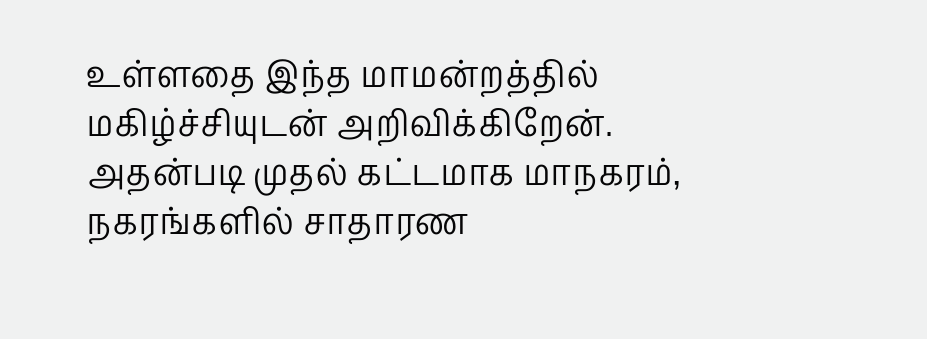உள்ளதை இந்த மாமன்றத்தில் மகிழ்ச்சியுடன் அறிவிக்கிறேன்.
அதன்படி முதல் கட்டமாக மாநகரம், நகரங்களில் சாதாரண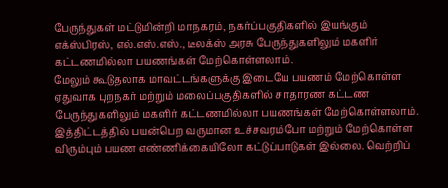பேருந்துகள் மட்டுமின்றி மாநகரம், நகர்ப்பகுதிகளில் இயங்கும் எக்ஸ்பிரஸ், எல்.எஸ்.எஸ்., டீலக்ஸ் அரசு பேருந்துகளிலும் மகளிர் கட்டணமில்லா பயணங்கள் மேற்கொள்ளலாம்.
மேலும் கூடுதலாக மாவட்டங்களுக்கு இடையே பயணம் மேற்கொள்ள ஏதுவாக புறநகர் மற்றும் மலைப்பகுதிகளில் சாதாரண கட்டண பேருந்துகளிலும் மகளிர் கட்டணமில்லா பயணங்கள் மேற்கொள்ளலாம்.
இத்திட்டத்தில் பயன்பெற வருமான உச்சவரம்போ மற்றும் மேற்கொள்ள விரும்பும் பயண எண்ணிக்கையிலோ கட்டுப்பாடுகள் இல்லை. வெற்றிப்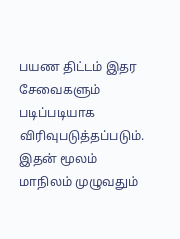பயண திட்டம் இதர சேவைகளும் படிப்படியாக விரிவுபடுத்தப்படும்.
இதன் மூலம் மாநிலம் முழுவதும்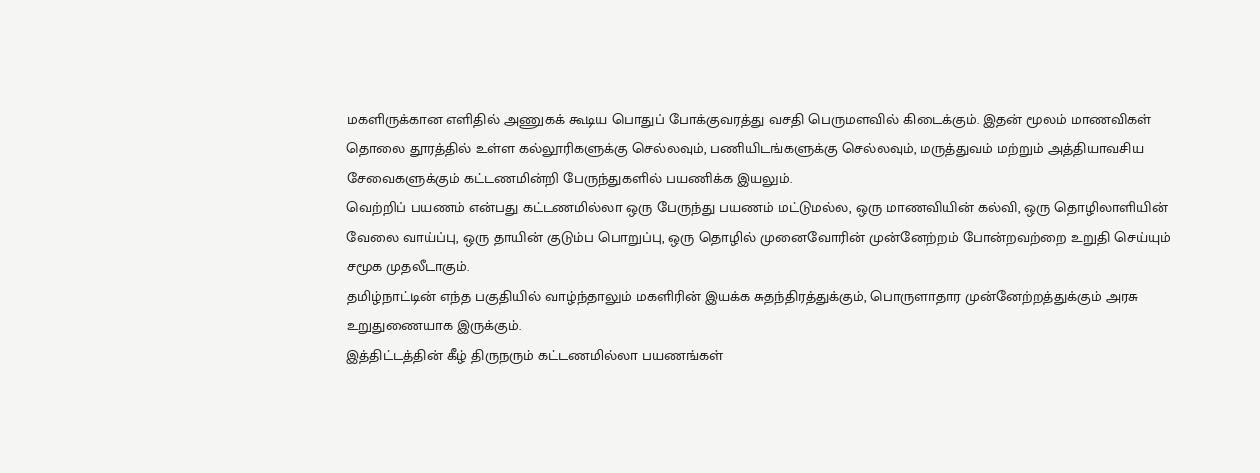மகளிருக்கான எளிதில் அணுகக் கூடிய பொதுப் போக்குவரத்து வசதி பெருமளவில் கிடைக்கும். இதன் மூலம் மாணவிகள் தொலை தூரத்தில் உள்ள கல்லூரிகளுக்கு செல்லவும், பணியிடங்களுக்கு செல்லவும், மருத்துவம் மற்றும் அத்தியாவசிய சேவைகளுக்கும் கட்டணமின்றி பேருந்துகளில் பயணிக்க இயலும்.
வெற்றிப் பயணம் என்பது கட்டணமில்லா ஒரு பேருந்து பயணம் மட்டுமல்ல, ஒரு மாணவியின் கல்வி, ஒரு தொழிலாளியின் வேலை வாய்ப்பு, ஒரு தாயின் குடும்ப பொறுப்பு, ஒரு தொழில் முனைவோரின் முன்னேற்றம் போன்றவற்றை உறுதி செய்யும் சமூக முதலீடாகும்.
தமிழ்நாட்டின் எந்த பகுதியில் வாழ்ந்தாலும் மகளிரின் இயக்க சுதந்திரத்துக்கும், பொருளாதார முன்னேற்றத்துக்கும் அரசு உறுதுணையாக இருக்கும்.
இத்திட்டத்தின் கீழ் திருநரும் கட்டணமில்லா பயணங்கள்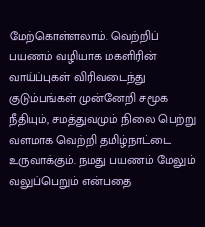மேற்கொள்ளலாம். வெற்றிப் பயணம் வழியாக மகளிரின் வாய்ப்புகள் விரிவடைந்து குடும்பங்கள் முன்னேறி சமூக நீதியும், சமத்துவமும் நிலை பெற்று வளமாக வெற்றி தமிழ்நாட்டை உருவாக்கும். நமது பயணம் மேலும் வலுப்பெறும் என்பதை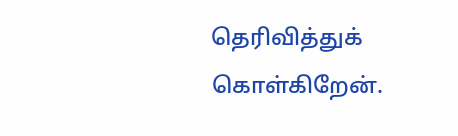தெரிவித்துக் கொள்கிறேன்.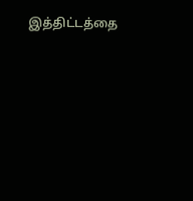இத்திட்டத்தை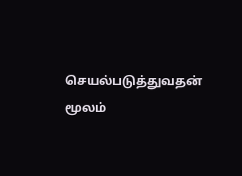செயல்படுத்துவதன் மூலம்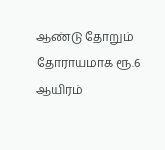ஆண்டு தோறும் தோராயமாக ரூ.6 ஆயிரம்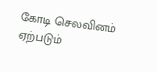கோடி செலவினம் ஏற்படும்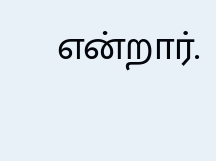என்றார்.